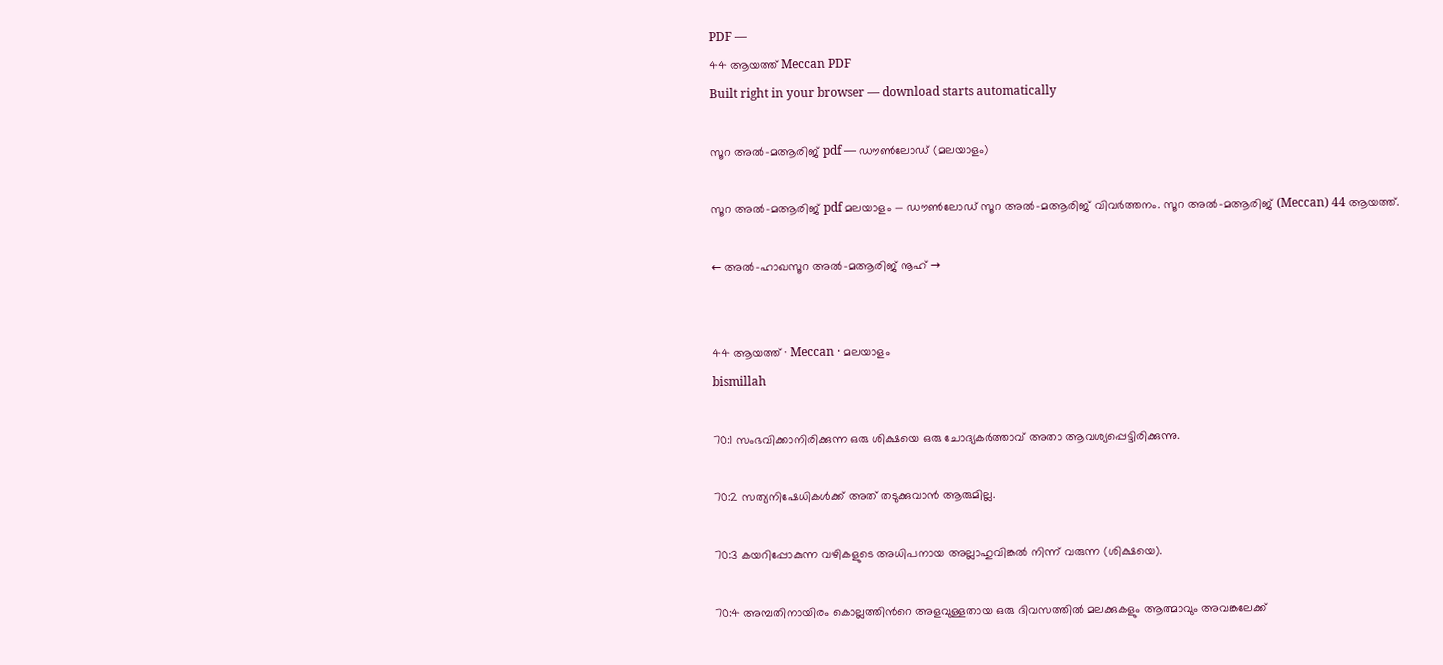PDF —
44 ആയത്ത് Meccan PDF
Built right in your browser — download starts automatically

സൂറ അൽ-മആരിജ് pdf — ഡൗൺലോഡ് (മലയാളം)

സൂറ അൽ-മആരിജ് pdf മലയാളം — ഡൗൺലോഡ് സൂറ അൽ-മആരിജ് വിവർത്തനം. സൂറ അൽ-മആരിജ് (Meccan) 44 ആയത്ത്.

← അൽ-ഹാഖസൂറ അൽ-മആരിജ് നൂഹ് →


44 ആയത്ത് · Meccan · മലയാളം
bismillah

70:1 സംഭവിക്കാനിരിക്കുന്ന ഒരു ശിക്ഷയെ ഒരു ചോദ്യകര്‍ത്താവ് അതാ ആവശ്യപ്പെട്ടിരിക്കുന്നു.

70:2 സത്യനിഷേധികള്‍ക്ക് അത് തടുക്കുവാന്‍ ആരുമില്ല.

70:3 കയറിപ്പോകുന്ന വഴികളുടെ അധിപനായ അല്ലാഹുവിങ്കല്‍ നിന്ന് വരുന്ന (ശിക്ഷയെ).

70:4 അമ്പതിനായിരം കൊല്ലത്തിന്‍റെ അളവുള്ളതായ ഒരു ദിവസത്തില്‍ മലക്കുകളും ആത്മാവും അവങ്കലേക്ക്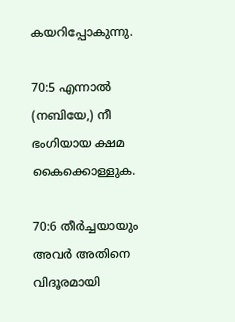കയറിപ്പോകുന്നു.

70:5 എന്നാല്‍ (നബിയേ,) നീ ഭംഗിയായ ക്ഷമ കൈക്കൊള്ളുക.

70:6 തീര്‍ച്ചയായും അവര്‍ അതിനെ വിദൂരമായി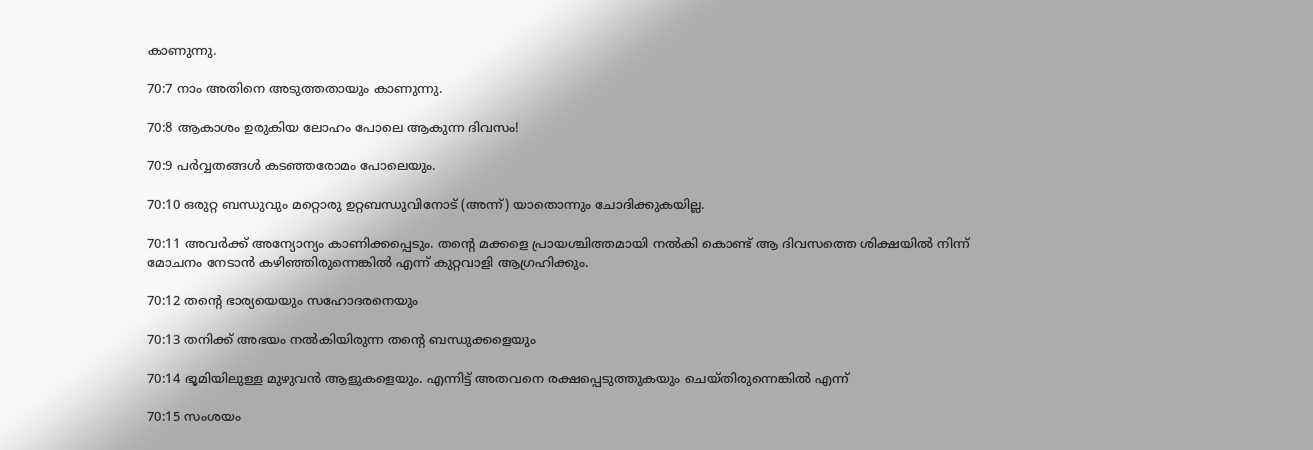കാണുന്നു.

70:7 നാം അതിനെ അടുത്തതായും കാണുന്നു.

70:8 ആകാശം ഉരുകിയ ലോഹം പോലെ ആകുന്ന ദിവസം!

70:9 പര്‍വ്വതങ്ങള്‍ കടഞ്ഞരോമം പോലെയും.

70:10 ഒരുറ്റ ബന്ധുവും മറ്റൊരു ഉറ്റബന്ധുവിനോട് (അന്ന്‌) യാതൊന്നും ചോദിക്കുകയില്ല.

70:11 അവര്‍ക്ക് അന്യോന്യം കാണിക്കപ്പെടും. തന്‍റെ മക്കളെ പ്രായശ്ചിത്തമായി നല്‍കി കൊണ്ട് ആ ദിവസത്തെ ശിക്ഷയില്‍ നിന്ന് മോചനം നേടാന്‍ കഴിഞ്ഞിരുന്നെങ്കില്‍ എന്ന് കുറ്റവാളി ആഗ്രഹിക്കും.

70:12 തന്‍റെ ഭാര്യയെയും സഹോദരനെയും

70:13 തനിക്ക് അഭയം നല്‍കിയിരുന്ന തന്‍റെ ബന്ധുക്കളെയും

70:14 ഭൂമിയിലുള്ള മുഴുവന്‍ ആളുകളെയും. എന്നിട്ട് അതവനെ രക്ഷപ്പെടുത്തുകയും ചെയ്തിരുന്നെങ്കില്‍ എന്ന്‌

70:15 സംശയം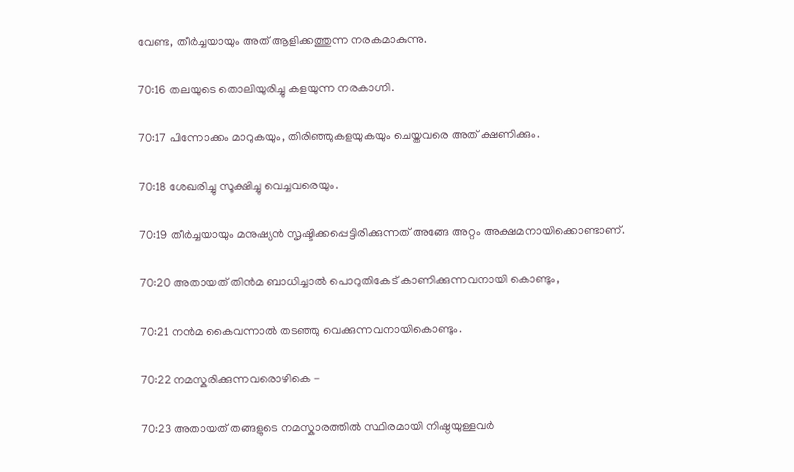വേണ്ട, തീര്‍ച്ചയായും അത് ആളിക്കത്തുന്ന നരകമാകുന്നു.

70:16 തലയുടെ തൊലിയുരിച്ചു കളയുന്ന നരകാഗ്നി.

70:17 പിന്നോക്കം മാറുകയും, തിരിഞ്ഞുകളയുകയും ചെയ്തവരെ അത് ക്ഷണിക്കും.

70:18 ശേഖരിച്ചു സൂക്ഷിച്ചു വെച്ചവരെയും.

70:19 തീര്‍ച്ചയായും മനുഷ്യന്‍ സൃഷ്ടിക്കപ്പെട്ടിരിക്കുന്നത് അങ്ങേ അറ്റം അക്ഷമനായിക്കൊണ്ടാണ്‌.

70:20 അതായത് തിന്‍മ ബാധിച്ചാല്‍ പൊറുതികേട് കാണിക്കുന്നവനായി കൊണ്ടും,

70:21 നന്‍മ കൈവന്നാല്‍ തടഞ്ഞു വെക്കുന്നവനായികൊണ്ടും.

70:22 നമസ്കരിക്കുന്നവരൊഴികെ -

70:23 അതായത് തങ്ങളുടെ നമസ്കാരത്തില്‍ സ്ഥിരമായി നിഷ്ഠയുള്ളവര്‍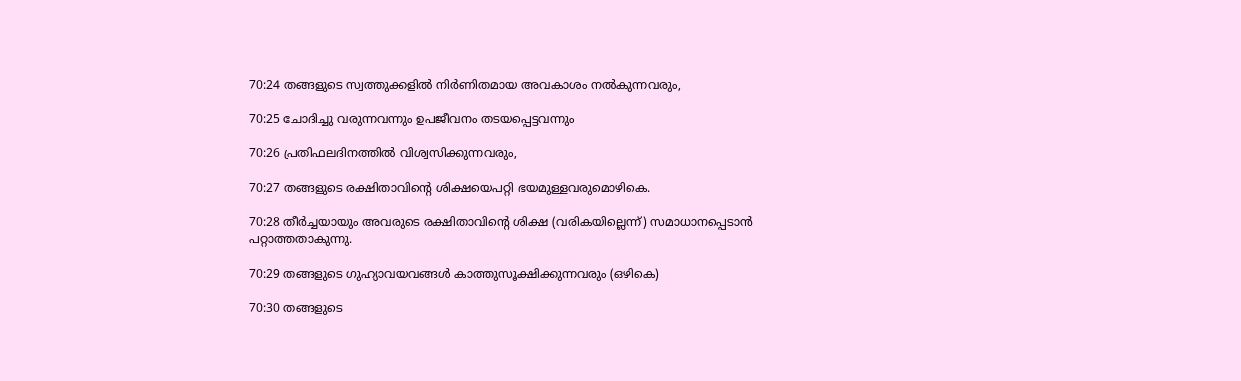70:24 തങ്ങളുടെ സ്വത്തുക്കളില്‍ നിര്‍ണിതമായ അവകാശം നല്‍കുന്നവരും,

70:25 ചോദിച്ചു വരുന്നവന്നും ഉപജീവനം തടയപ്പെട്ടവന്നും

70:26 പ്രതിഫലദിനത്തില്‍ വിശ്വസിക്കുന്നവരും,

70:27 തങ്ങളുടെ രക്ഷിതാവിന്‍റെ ശിക്ഷയെപറ്റി ഭയമുള്ളവരുമൊഴികെ.

70:28 തീര്‍ച്ചയായും അവരുടെ രക്ഷിതാവിന്‍റെ ശിക്ഷ (വരികയില്ലെന്ന്‌) സമാധാനപ്പെടാന്‍ പറ്റാത്തതാകുന്നു.

70:29 തങ്ങളുടെ ഗുഹ്യാവയവങ്ങള്‍ കാത്തുസൂക്ഷിക്കുന്നവരും (ഒഴികെ)

70:30 തങ്ങളുടെ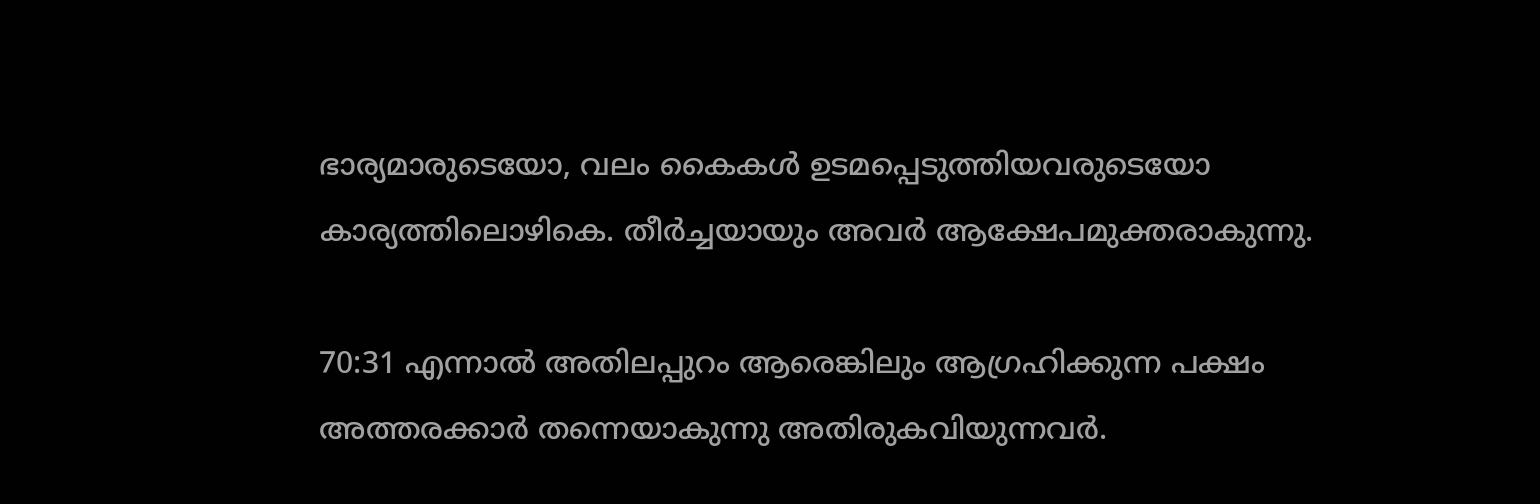ഭാര്യമാരുടെയോ, വലം കൈകള്‍ ഉടമപ്പെടുത്തിയവരുടെയോ കാര്യത്തിലൊഴികെ. തീര്‍ച്ചയായും അവര്‍ ആക്ഷേപമുക്തരാകുന്നു.

70:31 എന്നാല്‍ അതിലപ്പുറം ആരെങ്കിലും ആഗ്രഹിക്കുന്ന പക്ഷം അത്തരക്കാര്‍ തന്നെയാകുന്നു അതിരുകവിയുന്നവര്‍.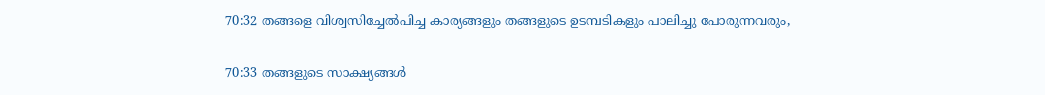70:32 തങ്ങളെ വിശ്വസിച്ചേല്‍പിച്ച കാര്യങ്ങളും തങ്ങളുടെ ഉടമ്പടികളും പാലിച്ചു പോരുന്നവരും,

70:33 തങ്ങളുടെ സാക്ഷ്യങ്ങള്‍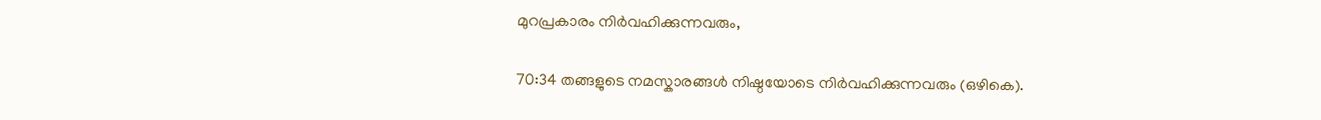മുറപ്രകാരം നിര്‍വഹിക്കുന്നവരും,

70:34 തങ്ങളുടെ നമസ്കാരങ്ങള്‍ നിഷ്ഠയോടെ നിര്‍വഹിക്കുന്നവരും (ഒഴികെ).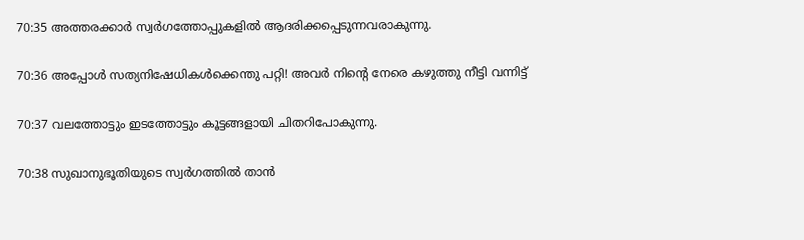70:35 അത്തരക്കാര്‍ സ്വര്‍ഗത്തോപ്പുകളില്‍ ആദരിക്കപ്പെടുന്നവരാകുന്നു.

70:36 അപ്പോള്‍ സത്യനിഷേധികള്‍ക്കെന്തു പറ്റി! അവര്‍ നിന്‍റെ നേരെ കഴുത്തു നീട്ടി വന്നിട്ട്‌

70:37 വലത്തോട്ടും ഇടത്തോട്ടും കൂട്ടങ്ങളായി ചിതറിപോകുന്നു.

70:38 സുഖാനുഭൂതിയുടെ സ്വര്‍ഗത്തില്‍ താന്‍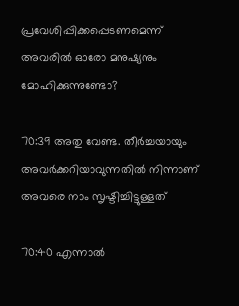പ്രവേശിപ്പിക്കപ്പെടണമെന്ന് അവരില്‍ ഓരോ മനുഷ്യനും മോഹിക്കുന്നുണ്ടോ?

70:39 അതു വേണ്ട. തീര്‍ച്ചയായും അവര്‍ക്കറിയാവുന്നതില്‍ നിന്നാണ് അവരെ നാം സൃഷ്ടിച്ചിട്ടുള്ളത്‌

70:40 എന്നാല്‍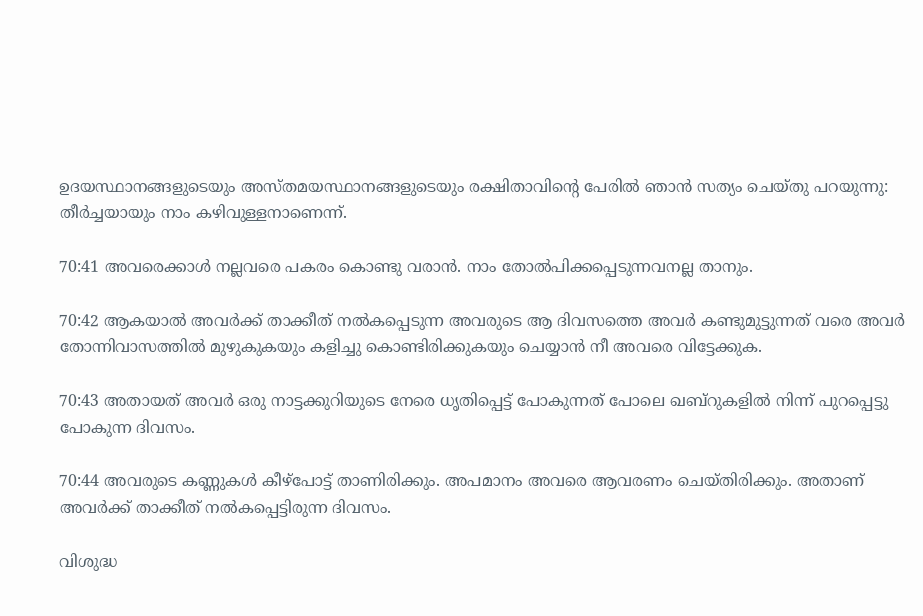ഉദയസ്ഥാനങ്ങളുടെയും അസ്തമയസ്ഥാനങ്ങളുടെയും രക്ഷിതാവിന്‍റെ പേരില്‍ ഞാന്‍ സത്യം ചെയ്തു പറയുന്നു: തീര്‍ച്ചയായും നാം കഴിവുള്ളനാണെന്ന്‌.

70:41 അവരെക്കാള്‍ നല്ലവരെ പകരം കൊണ്ടു വരാന്‍. നാം തോല്‍പിക്കപ്പെടുന്നവനല്ല താനും.

70:42 ആകയാല്‍ അവര്‍ക്ക് താക്കീത് നല്‍കപ്പെടുന്ന അവരുടെ ആ ദിവസത്തെ അവര്‍ കണ്ടുമുട്ടുന്നത് വരെ അവര്‍ തോന്നിവാസത്തില്‍ മുഴുകുകയും കളിച്ചു കൊണ്ടിരിക്കുകയും ചെയ്യാന്‍ നീ അവരെ വിട്ടേക്കുക.

70:43 അതായത് അവര്‍ ഒരു നാട്ടക്കുറിയുടെ നേരെ ധൃതിപ്പെട്ട് പോകുന്നത് പോലെ ഖബ്‌റുകളില്‍ നിന്ന് പുറപ്പെട്ടു പോകുന്ന ദിവസം.

70:44 അവരുടെ കണ്ണുകള്‍ കീഴ്പോട്ട് താണിരിക്കും. അപമാനം അവരെ ആവരണം ചെയ്തിരിക്കും. അതാണ് അവര്‍ക്ക് താക്കീത് നല്‍കപ്പെട്ടിരുന്ന ദിവസം.

വിശുദ്ധ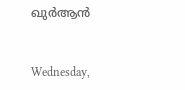ഖുർആൻ


Wednesday,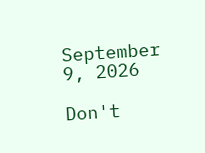September 9, 2026

Don't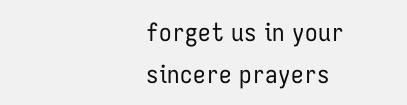forget us in your sincere prayers